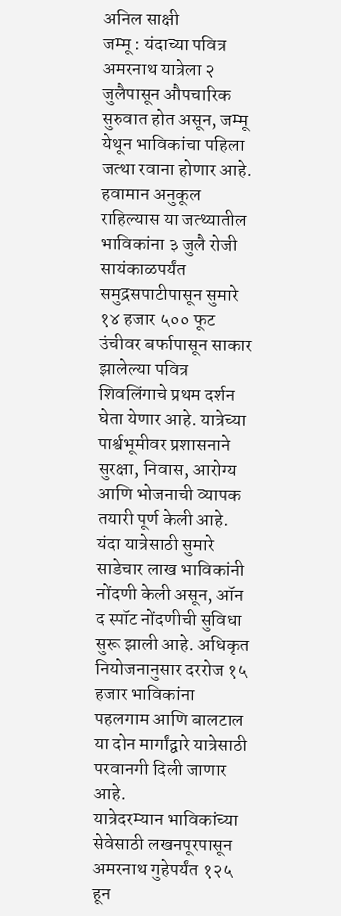अनिल साक्षी
जम्मू : यंदाच्या पवित्र अमरनाथ यात्रेला २ जुलैपासून औपचारिक सुरुवात होत असून, जम्मू येथून भाविकांचा पहिला जत्था रवाना होणार आहे. हवामान अनुकूल राहिल्यास या जत्थ्यातील भाविकांना ३ जुलै रोजी सायंकाळपर्यंत समुद्रसपाटीपासून सुमारे १४ हजार ५०० फूट उंचीवर बर्फापासून साकार झालेल्या पवित्र शिवलिंगाचे प्रथम दर्शन घेता येणार आहे. यात्रेच्या पार्श्वभूमीवर प्रशासनाने सुरक्षा, निवास, आरोग्य आणि भोजनाची व्यापक तयारी पूर्ण केली आहे.
यंदा यात्रेसाठी सुमारे साडेचार लाख भाविकांनी नोंदणी केली असून, ऑन द स्पॉट नोंदणीची सुविधा सुरू झाली आहे. अधिकृत नियोजनानुसार दररोज १५ हजार भाविकांना पहलगाम आणि बालटाल या दोन मार्गांद्वारे यात्रेसाठी परवानगी दिली जाणार आहे.
यात्रेदरम्यान भाविकांच्या सेवेसाठी लखनपूरपासून अमरनाथ गुहेपर्यंत १२५ हून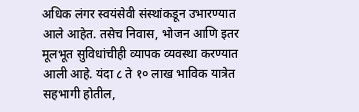अधिक लंगर स्वयंसेवी संस्थांकडून उभारण्यात आले आहेत. तसेच निवास, भोजन आणि इतर मूलभूत सुविधांचीही व्यापक व्यवस्था करण्यात आली आहे. यंदा ८ ते १० लाख भाविक यात्रेत सहभागी होतील,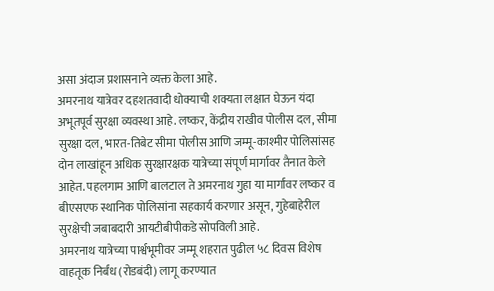असा अंदाज प्रशासनाने व्यक्त केला आहे.
अमरनाथ यात्रेवर दहशतवादी धोक्याची शक्यता लक्षात घेऊन यंदा अभूतपूर्व सुरक्षा व्यवस्था आहे. लष्कर, केंद्रीय राखीव पोलीस दल, सीमा सुरक्षा दल, भारत-तिबेट सीमा पोलीस आणि जम्मू-काश्मीर पोलिसांसह दोन लाखांहून अधिक सुरक्षारक्षक यात्रेच्या संपूर्ण मार्गावर तैनात केले आहेत. पहलगाम आणि बालटाल ते अमरनाथ गुहा या मार्गांवर लष्कर व बीएसएफ स्थानिक पोलिसांना सहकार्य करणार असून, गुहेबाहेरील सुरक्षेची जबाबदारी आयटीबीपीकडे सोपविली आहे.
अमरनाथ यात्रेच्या पार्श्वभूमीवर जम्मू शहरात पुढील ५८ दिवस विशेष वाहतूक निर्बंध (रोडबंदी) लागू करण्यात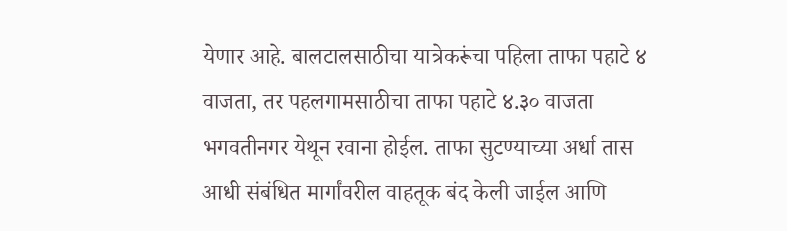येणार आहे. बालटालसाठीचा यात्रेकरूंचा पहिला ताफा पहाटे ४ वाजता, तर पहलगामसाठीचा ताफा पहाटे ४.३० वाजता भगवतीनगर येथून रवाना होईल. ताफा सुटण्याच्या अर्धा तास आधी संबंधित मार्गांवरील वाहतूक बंद केली जाईल आणि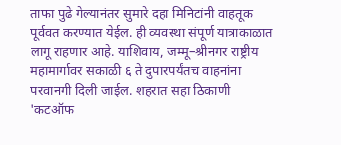ताफा पुढे गेल्यानंतर सुमारे दहा मिनिटांनी वाहतूक पूर्ववत करण्यात येईल. ही व्यवस्था संपूर्ण यात्राकाळात लागू राहणार आहे. याशिवाय, जम्मू–श्रीनगर राष्ट्रीय महामार्गावर सकाळी ६ ते दुपारपर्यंतच वाहनांना परवानगी दिली जाईल. शहरात सहा ठिकाणी 'कटऑफ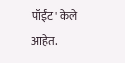पॉईंट' केले आहेत.